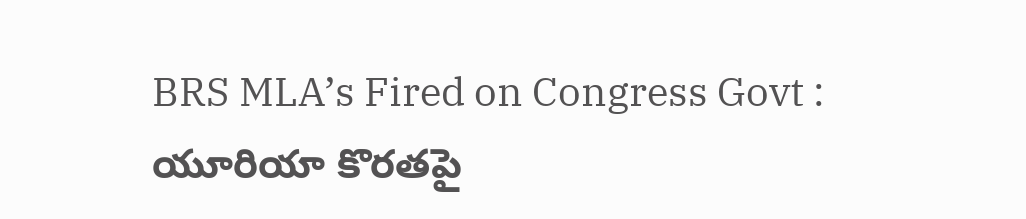BRS MLA’s Fired on Congress Govt : యూరియా కొర‌త‌పై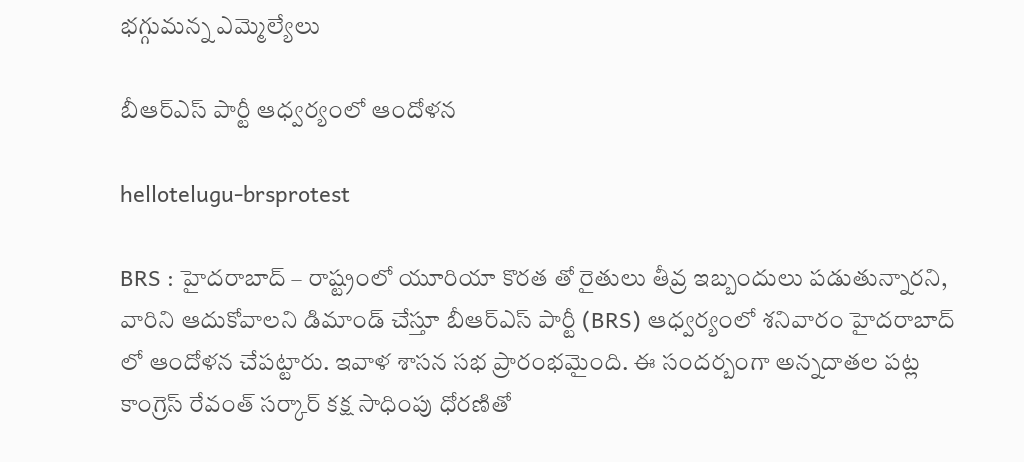భ‌గ్గుమ‌న్న ఎమ్మెల్యేలు

బీఆర్ఎస్ పార్టీ ఆధ్వ‌ర్యంలో ఆందోళ‌న

hellotelugu-brsprotest

BRS : హైద‌రాబాద్ – రాష్ట్రంలో యూరియా కొర‌త తో రైతులు తీవ్ర ఇబ్బందులు ప‌డుతున్నార‌ని, వారిని ఆదుకోవాల‌ని డిమాండ్ చేస్తూ బీఆర్ఎస్ పార్టీ (BRS) ఆధ్వ‌ర్యంలో శ‌నివారం హైద‌రాబాద్ లో ఆందోళ‌న చేప‌ట్టారు. ఇవాళ శాస‌న స‌భ ప్రారంభ‌మైంది. ఈ సంద‌ర్బంగా అన్న‌దాత‌ల ప‌ట్ల కాంగ్రెస్ రేవంత్ స‌ర్కార్ క‌క్ష సాధింపు ధోర‌ణితో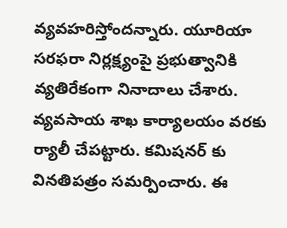వ్య‌వ‌హ‌రిస్తోంద‌న్నారు. యూరియా సరఫరా నిర్ల‌క్ష్యంపై ప్రభుత్వానికి వ్యతిరేకంగా నినాదాలు చేశారు. వ్య‌వ‌సాయ శాఖ కార్యాల‌యం వ‌ర‌కు ర్యాలీ చేప‌ట్టారు. క‌మిష‌న‌ర్ కు విన‌తిప‌త్రం స‌మ‌ర్పించారు. ఈ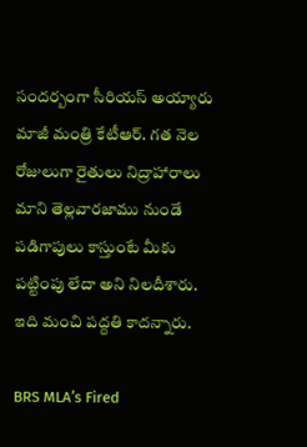సంద‌ర్బంగా సీరియ‌స్ అయ్యారు మాజీ మంత్రి కేటీఆర్. గత నెల రోజులుగా రైతులు నిద్రాహారాలు మాని తెల్లవారజాము నుండే పడిగాపులు కాస్తుంటే మీకు పట్టింపు లేదా అని నిల‌దీశారు. ఇది మంచి ప‌ద్ద‌తి కాద‌న్నారు.

BRS MLA’s Fired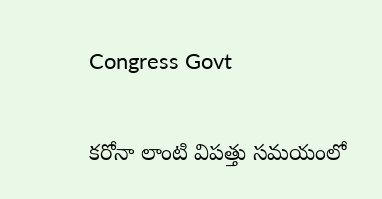Congress Govt

కరోనా లాంటి విపత్తు సమయంలో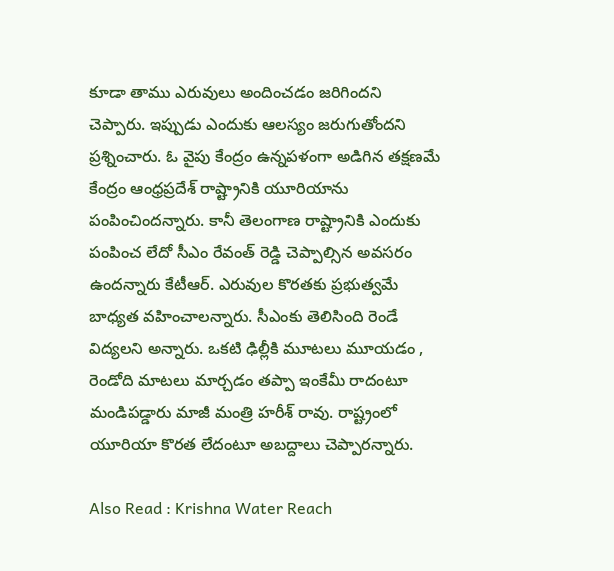కూడా తాము ఎరువులు అందించ‌డం జ‌రిగింద‌ని చెప్పారు. ఇప్పుడు ఎందుకు ఆల‌స్యం జ‌రుగుతోంద‌ని ప్ర‌శ్నించారు. ఓ వైపు కేంద్రం ఉన్న‌ప‌ళంగా అడిగిన త‌క్ష‌ణ‌మే కేంద్రం ఆంధ్ర‌ప్ర‌దేశ్ రాష్ట్రానికి యూరియాను పంపించింద‌న్నారు. కానీ తెలంగాణ రాష్ట్రానికి ఎందుకు పంపించ లేదో సీఎం రేవంత్ రెడ్డి చెప్పాల్సిన అవ‌స‌రం ఉంద‌న్నారు కేటీఆర్. ఎరువుల కొర‌త‌కు ప్ర‌భుత్వ‌మే బాధ్య‌త వ‌హించాల‌న్నారు. సీఎంకు తెలిసింది రెండే విద్య‌ల‌ని అన్నారు. ఒక‌టి ఢిల్లీకి మూట‌లు మూయ‌డం , రెండోది మాట‌లు మార్చ‌డం త‌ప్పా ఇంకేమీ రాదంటూ మండిప‌డ్డారు మాజీ మంత్రి హ‌రీశ్ రావు. రాష్ట్రంలో యూరియా కొర‌త లేదంటూ అబ‌ద్దాలు చెప్పార‌న్నారు.

Also Read : Krishna Water Reach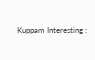Kuppam Interesting :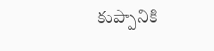కుప్పానికి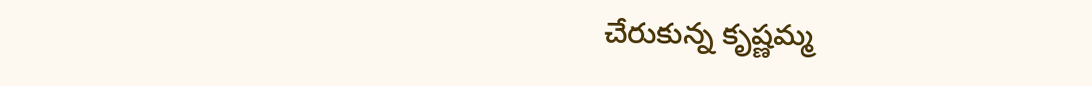చేరుకున్న కృష్ణ‌మ్మ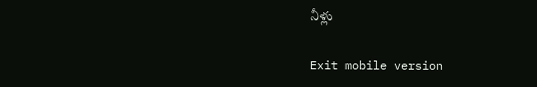నీళ్లు

Exit mobile version